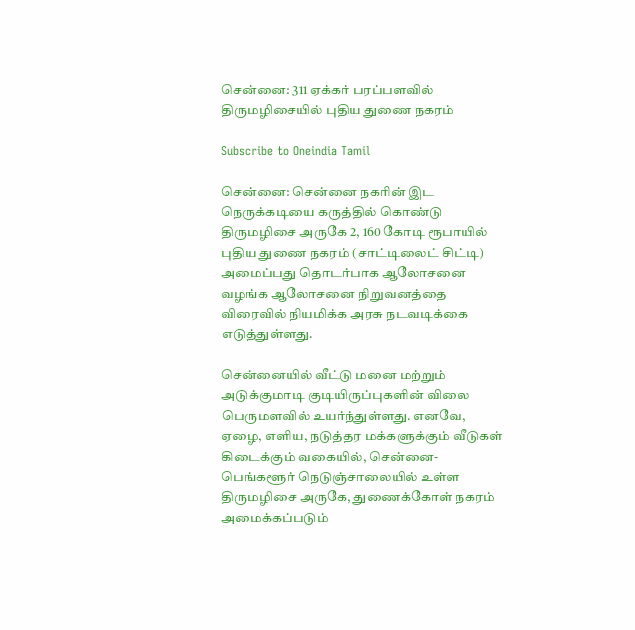சென்னை: 311 ஏக்கர் பரப்பளவில் திருமழிசையில் புதிய துணை நகரம்

Subscribe to Oneindia Tamil

சென்னை: சென்னை நகரின் இட நெருக்கடியை கருத்தில் கொண்டு திருமழிசை அருகே 2, 160 கோடி ரூபாயில் புதிய துணை நகரம் (சாட்டிலைட் சிட்டி) அமைப்பது தொடர்பாக ஆலோசனை வழங்க ஆலோசனை நிறுவனத்தை விரைவில் நியமிக்க அரசு நடவடிக்கை எடுத்துள்ளது.

சென்னையில் வீட்டு மனை மற்றும் அடுக்குமாடி குடியிருப்புகளின் விலை பெருமளவில் உயர்ந்துள்ளது. எனவே, ஏழை, எளிய, நடுத்தர மக்களுக்கும் வீடுகள் கிடைக்கும் வகையில், சென்னை-பெங்களூர் நெடுஞ்சாலையில் உள்ள திருமழிசை அருகே, துணைக்கோள் நகரம் அமைக்கப்படும்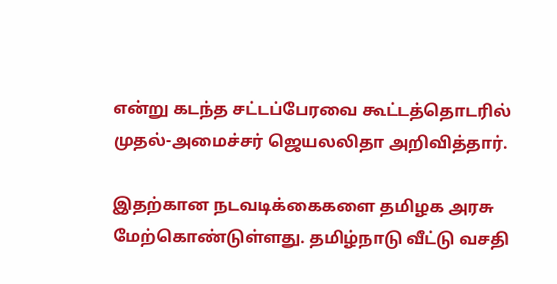என்று கடந்த சட்டப்பேரவை கூட்டத்தொடரில் முதல்-அமைச்சர் ஜெயலலிதா அறிவித்தார்.

இதற்கான நடவடிக்கைகளை தமிழக அரசு மேற்கொண்டுள்ளது. தமிழ்நாடு வீட்டு வசதி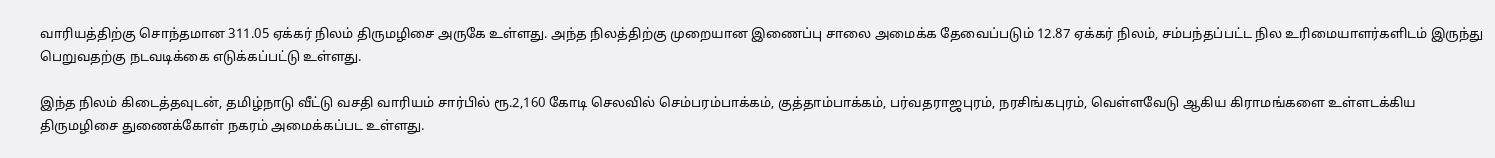வாரியத்திற்கு சொந்தமான 311.05 ஏக்கர் நிலம் திருமழிசை அருகே உள்ளது. அந்த நிலத்திற்கு முறையான இணைப்பு சாலை அமைக்க தேவைப்படும் 12.87 ஏக்கர் நிலம், சம்பந்தப்பட்ட நில உரிமையாளர்களிடம் இருந்து பெறுவதற்கு நடவடிக்கை எடுக்கப்பட்டு உள்ளது.

இந்த நிலம் கிடைத்தவுடன், தமிழ்நாடு வீட்டு வசதி வாரியம் சார்பில் ரூ.2,160 கோடி செலவில் செம்பரம்பாக்கம், குத்தாம்பாக்கம், பர்வதராஜபுரம், நரசிங்கபுரம், வெள்ளவேடு ஆகிய கிராமங்களை உள்ளடக்கிய திருமழிசை துணைக்கோள் நகரம் அமைக்கப்பட உள்ளது.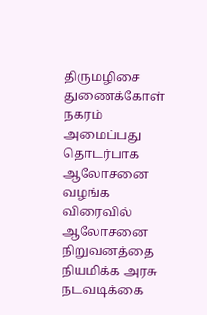திருமழிசை துணைக்கோள் நகரம் அமைப்பது தொடர்பாக ஆலோசனை வழங்க விரைவில் ஆலோசனை நிறுவனத்தை நியமிக்க அரசு நடவடிக்கை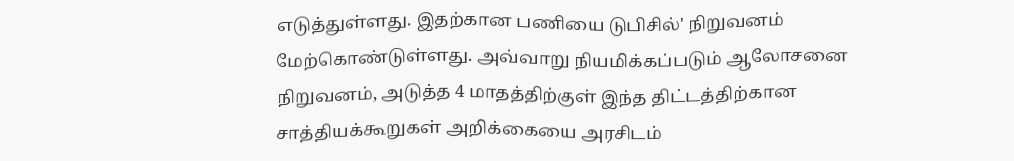எடுத்துள்ளது. இதற்கான பணியை டுபிசில்' நிறுவனம் மேற்கொண்டுள்ளது. அவ்வாறு நியமிக்கப்படும் ஆலோசனை நிறுவனம், அடுத்த 4 மாதத்திற்குள் இந்த திட்டத்திற்கான சாத்தியக்கூறுகள் அறிக்கையை அரசிடம்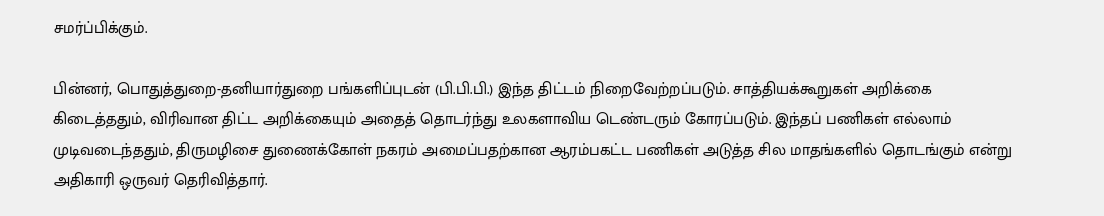சமர்ப்பிக்கும்.

பின்னர், பொதுத்துறை-தனியார்துறை பங்களிப்புடன் (பி.பி.பி.) இந்த திட்டம் நிறைவேற்றப்படும். சாத்தியக்கூறுகள் அறிக்கை கிடைத்ததும், விரிவான திட்ட அறிக்கையும் அதைத் தொடர்ந்து உலகளாவிய டெண்டரும் கோரப்படும். இந்தப் பணிகள் எல்லாம் முடிவடைந்ததும், திருமழிசை துணைக்கோள் நகரம் அமைப்பதற்கான ஆரம்பகட்ட பணிகள் அடுத்த சில மாதங்களில் தொடங்கும் என்று அதிகாரி ஒருவர் தெரிவித்தார்.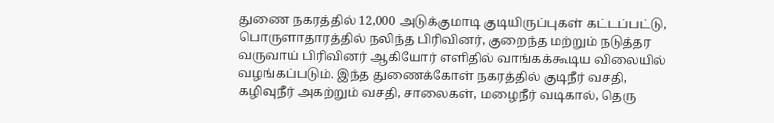துணை நகரத்தில் 12,000 அடுக்குமாடி குடியிருப்புகள் கட்டப்பட்டு, பொருளாதாரத்தில் நலிந்த பிரிவினர், குறைந்த மற்றும் நடுத்தர வருவாய் பிரிவினர் ஆகியோர் எளிதில் வாங்கக்கூடிய விலையில் வழங்கப்படும். இந்த துணைக்கோள் நகரத்தில் குடிநீர் வசதி, கழிவுநீர் அகற்றும் வசதி, சாலைகள், மழைநீர் வடிகால், தெரு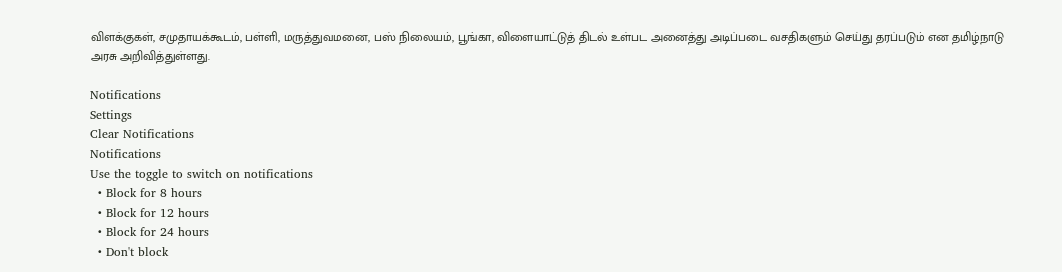விளக்குகள், சமுதாயக்கூடம், பள்ளி, மருத்துவமனை, பஸ் நிலையம், பூங்கா, விளையாட்டுத் திடல் உள்பட அனைத்து அடிப்படை வசதிகளும் செய்து தரப்படும் என தமிழ்நாடு அரசு அறிவித்துள்ளது.

Notifications
Settings
Clear Notifications
Notifications
Use the toggle to switch on notifications
  • Block for 8 hours
  • Block for 12 hours
  • Block for 24 hours
  • Don't block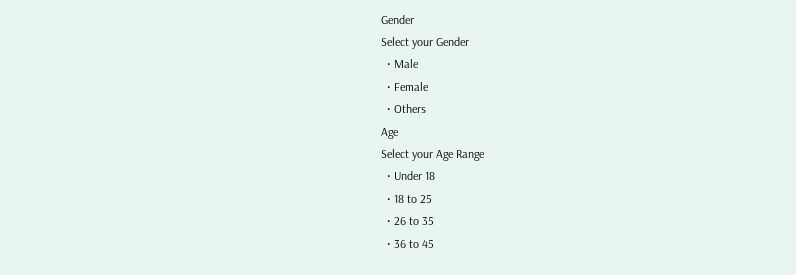Gender
Select your Gender
  • Male
  • Female
  • Others
Age
Select your Age Range
  • Under 18
  • 18 to 25
  • 26 to 35
  • 36 to 45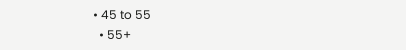• 45 to 55
  • 55+